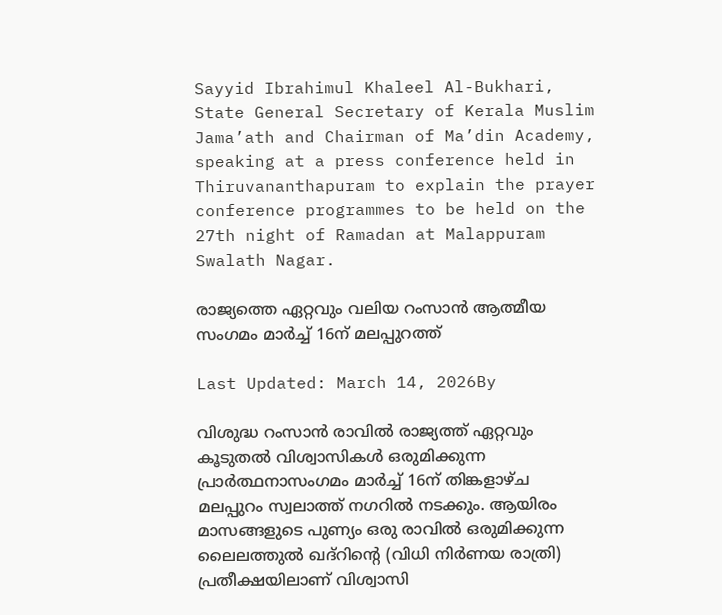Sayyid Ibrahimul Khaleel Al-Bukhari, State General Secretary of Kerala Muslim Jama’ath and Chairman of Ma’din Academy, speaking at a press conference held in Thiruvananthapuram to explain the prayer conference programmes to be held on the 27th night of Ramadan at Malappuram Swalath Nagar.

രാജ്യത്തെ ഏറ്റവും വലിയ റംസാന്‍ ആത്മീയ സംഗമം മാര്‍ച്ച് 16ന് മലപ്പുറത്ത്

Last Updated: March 14, 2026By

വിശുദ്ധ റംസാന്‍ രാവില്‍ രാജ്യത്ത് ഏറ്റവും കൂടുതല്‍ വിശ്വാസികള്‍ ഒരുമിക്കുന്ന പ്രാര്‍ത്ഥനാസംഗമം മാര്‍ച്ച് 16ന് തിങ്കളാഴ്ച മലപ്പുറം സ്വലാത്ത് നഗറില്‍ നടക്കും. ആയിരം മാസങ്ങളുടെ പുണ്യം ഒരു രാവില്‍ ഒരുമിക്കുന്ന ലൈലത്തുല്‍ ഖദ്‌റിന്റെ (വിധി നിര്‍ണയ രാത്രി) പ്രതീക്ഷയിലാണ് വിശ്വാസി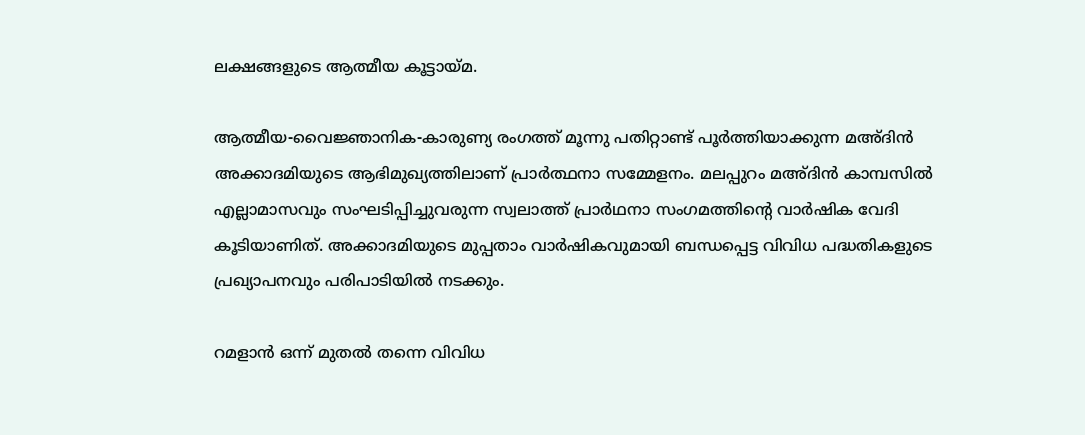ലക്ഷങ്ങളുടെ ആത്മീയ കൂട്ടായ്മ.

ആത്മീയ-വൈജ്ഞാനിക-കാരുണ്യ രംഗത്ത് മൂന്നു പതിറ്റാണ്ട് പൂര്‍ത്തിയാക്കുന്ന മഅ്ദിന്‍ അക്കാദമിയുടെ ആഭിമുഖ്യത്തിലാണ് പ്രാര്‍ത്ഥനാ സമ്മേളനം. മലപ്പുറം മഅ്ദിന്‍ കാമ്പസില്‍ എല്ലാമാസവും സംഘടിപ്പിച്ചുവരുന്ന സ്വലാത്ത് പ്രാര്‍ഥനാ സംഗമത്തിന്റെ വാര്‍ഷിക വേദി കൂടിയാണിത്. അക്കാദമിയുടെ മുപ്പതാം വാര്‍ഷികവുമായി ബന്ധപ്പെട്ട വിവിധ പദ്ധതികളുടെ പ്രഖ്യാപനവും പരിപാടിയില്‍ നടക്കും.

റമളാന്‍ ഒന്ന് മുതല്‍ തന്നെ വിവിധ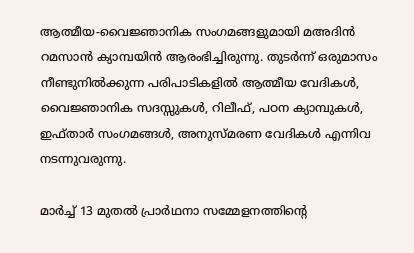ആത്മീയ-വൈജ്ഞാനിക സംഗമങ്ങളുമായി മഅദിന്‍ റമസാന്‍ ക്യാമ്പയിന്‍ ആരംഭിച്ചിരുന്നു. തുടര്‍ന്ന് ഒരുമാസം നീണ്ടുനില്‍ക്കുന്ന പരിപാടികളില്‍ ആത്മീയ വേദികള്‍, വൈജ്ഞാനിക സദസ്സുകള്‍, റിലീഫ്, പഠന ക്യാമ്പുകള്‍, ഇഫ്താര്‍ സംഗമങ്ങള്‍, അനുസ്മരണ വേദികള്‍ എന്നിവ നടന്നുവരുന്നു.

മാര്‍ച്ച് 13 മുതല്‍ പ്രാര്‍ഥനാ സമ്മേളനത്തിന്റെ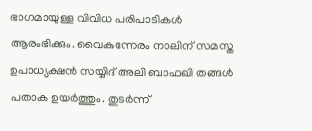ഭാഗമായുള്ള വിവിധ പരിപാടികള്‍ ആരംഭിക്കും. വൈകുന്നേരം നാലിന് സമസ്ത ഉപാധ്യക്ഷന്‍ സയ്യിദ് അലി ബാഫഖി തങ്ങള്‍ പതാക ഉയര്‍ത്തും. തുടര്‍ന്ന്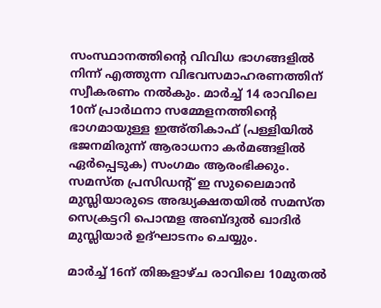സംസ്ഥാനത്തിന്റെ വിവിധ ഭാഗങ്ങളില്‍ നിന്ന് എത്തുന്ന വിഭവസമാഹരണത്തിന് സ്വീകരണം നല്‍കും. മാര്‍ച്ച് 14 രാവിലെ 10ന് പ്രാര്‍ഥനാ സമ്മേളനത്തിന്റെ ഭാഗമായുള്ള ഇഅ്തികാഫ് (പള്ളിയില്‍ ഭജനമിരുന്ന് ആരാധനാ കര്‍മങ്ങളില്‍ ഏര്‍പ്പെടുക) സംഗമം ആരംഭിക്കും. സമസ്ത പ്രസിഡന്റ് ഇ സുലൈമാന്‍ മുസ്ലിയാരുടെ അദ്ധ്യക്ഷതയില്‍ സമസ്ത സെക്രട്ടറി പൊന്മള അബ്ദുല്‍ ഖാദിര്‍ മുസ്ലിയാര്‍ ഉദ്ഘാടനം ചെയ്യും.

മാര്‍ച്ച് 16ന് തിങ്കളാഴ്ച രാവിലെ 10മുതല്‍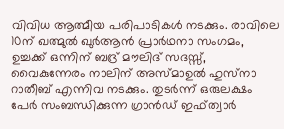വിവിധ ആത്മീയ പരിപാടികള്‍ നടക്കും. രാവിലെ 10ന് ഖത്മുല്‍ ഖുര്‍ആന്‍ പ്രാര്‍ഥനാ സംഗമം, ഉച്ചക്ക് ഒന്നിന് ബദ്ര് മൗലിദ് സദസ്സ്, വൈകുന്നേരം നാലിന് അസ്മാഉല്‍ ഹുസ്‌നാ റാതീബ് എന്നിവ നടക്കും. തുടര്‍ന്ന് ഒരുലക്ഷം പേര്‍ സംബന്ധിക്കുന്ന ഗ്രാന്‍ഡ് ഇഫ്ത്വാര്‍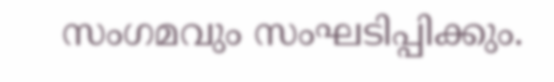സംഗമവും സംഘടിപ്പിക്കും.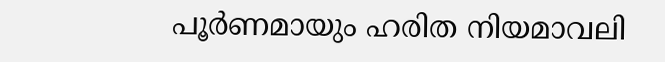പൂര്‍ണമായും ഹരിത നിയമാവലി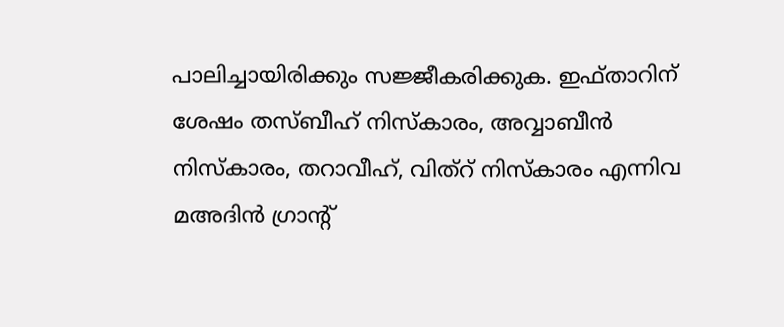പാലിച്ചായിരിക്കും സജ്ജീകരിക്കുക. ഇഫ്താറിന് ശേഷം തസ്ബീഹ് നിസ്‌കാരം, അവ്വാബീന്‍ നിസ്‌കാരം, തറാവീഹ്, വിത്‌റ് നിസ്‌കാരം എന്നിവ മഅദിന്‍ ഗ്രാന്റ്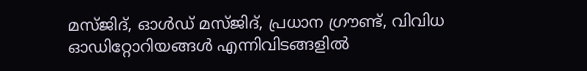മസ്ജിദ്, ഓള്‍ഡ് മസ്ജിദ്, പ്രധാന ഗ്രൗണ്ട്, വിവിധ ഓഡിറ്റോറിയങ്ങള്‍ എന്നിവിടങ്ങളില്‍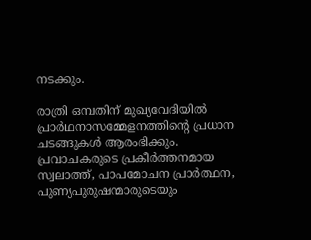നടക്കും.

രാത്രി ഒമ്പതിന് മുഖ്യവേദിയില്‍ പ്രാര്‍ഥനാസമ്മേളനത്തിന്റെ പ്രധാന ചടങ്ങുകള്‍ ആരംഭിക്കും. പ്രവാചകരുടെ പ്രകീര്‍ത്തനമായ സ്വലാത്ത്, പാപമോചന പ്രാര്‍ത്ഥന, പുണ്യപുരുഷന്മാരുടെയും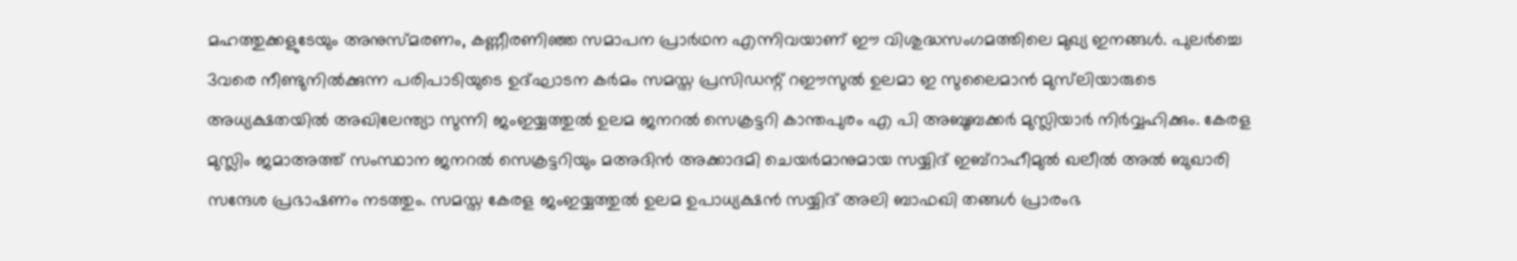മഹത്തുക്കളുടേയും അനുസ്മരണം, കണ്ണീരണിഞ്ഞ സമാപന പ്രാര്‍ഥന എന്നിവയാണ് ഈ വിശുദ്ധസംഗമത്തിലെ മുഖ്യ ഇനങ്ങള്‍. പുലര്‍ച്ചെ 3വരെ നീണ്ടുനില്‍ക്കുന്ന പരിപാടിയുടെ ഉദ്ഘാടന കര്‍മം സമസ്ത പ്രസിഡന്റ് റഈസുല്‍ ഉലമാ ഇ സുലൈമാന്‍ മുസ്‌ലിയാരുടെ അധ്യക്ഷതയില്‍ അഖിലേന്ത്യാ സുന്നി ജംഇയ്യത്തുല്‍ ഉലമ ജനറല്‍ സെക്രട്ടറി കാന്തപുരം എ പി അബൂബക്കര്‍ മുസ്ലിയാര്‍ നിര്‍വ്വഹിക്കും. കേരള മുസ്ലിം ജമാഅത്ത് സംസ്ഥാന ജനറല്‍ സെക്രട്ടറിയും മഅദിന്‍ അക്കാദമി ചെയര്‍മാനുമായ സയ്യിദ് ഇബ്‌റാഹീമുല്‍ ഖലീല്‍ അല്‍ ബുഖാരി സന്ദേശ പ്രഭാഷണം നടത്തും. സമസ്ത കേരള ജംഇയ്യത്തുല്‍ ഉലമ ഉപാധ്യക്ഷന്‍ സയ്യിദ് അലി ബാഫഖി തങ്ങള്‍ പ്രാരംഭ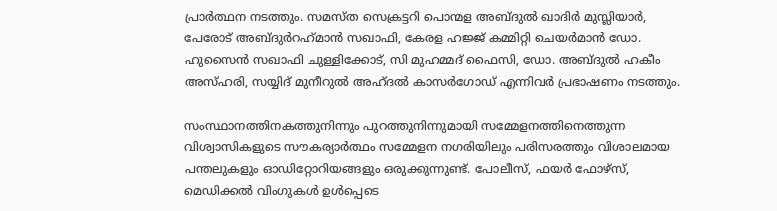പ്രാര്‍ത്ഥന നടത്തും. സമസ്ത സെക്രട്ടറി പൊന്മള അബ്ദുല്‍ ഖാദിര്‍ മുസ്ലിയാര്‍, പേരോട് അബ്ദുര്‍റഹ്‌മാന്‍ സഖാഫി, കേരള ഹജ്ജ് കമ്മിറ്റി ചെയര്‍മാന്‍ ഡോ. ഹുസൈന്‍ സഖാഫി ചുള്ളിക്കോട്, സി മുഹമ്മദ് ഫൈസി, ഡോ. അബ്ദുല്‍ ഹകീം അസ്ഹരി, സയ്യിദ് മുനീറുല്‍ അഹ്ദല്‍ കാസര്‍ഗോഡ് എന്നിവര്‍ പ്രഭാഷണം നടത്തും.

സംസ്ഥാനത്തിനകത്തുനിന്നും പുറത്തുനിന്നുമായി സമ്മേളനത്തിനെത്തുന്ന വിശ്വാസികളുടെ സൗകര്യാര്‍ത്ഥം സമ്മേളന നഗരിയിലും പരിസരത്തും വിശാലമായ പന്തലുകളും ഓഡിറ്റോറിയങ്ങളും ഒരുക്കുന്നുണ്ട്. പോലീസ്, ഫയര്‍ ഫോഴ്സ്, മെഡിക്കല്‍ വിംഗുകള്‍ ഉള്‍പ്പെടെ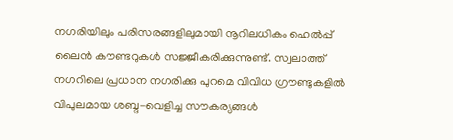നഗരിയിലും പരിസരങ്ങളിലുമായി നൂറിലധികം ഹെല്‍പ്പ് ലൈന്‍ കൗണ്ടറുകള്‍ സജ്ജീകരിക്കുന്നുണ്ട്. സ്വലാത്ത് നഗറിലെ പ്രധാന നഗരിക്കു പുറമെ വിവിധ ഗ്രൗണ്ടുകളില്‍ വിപുലമായ ശബ്ദ-വെളിച്ച സൗകര്യങ്ങള്‍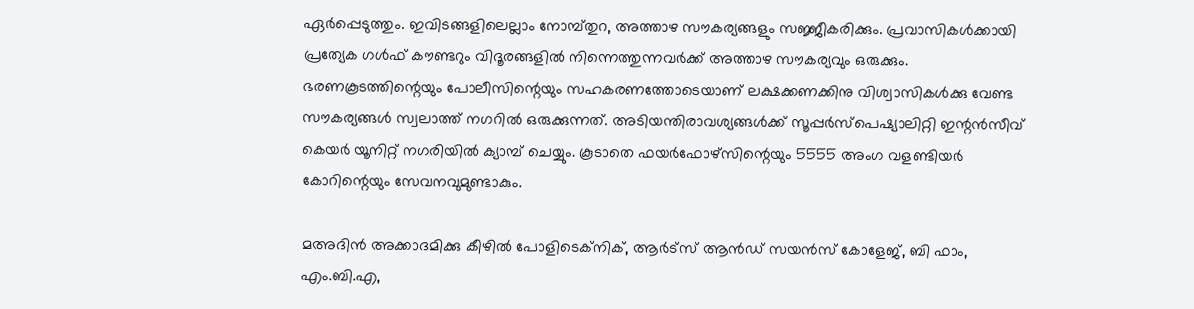ഏര്‍പ്പെടുത്തും. ഇവിടങ്ങളിലെല്ലാം നോമ്പ്തുറ, അത്താഴ സൗകര്യങ്ങളും സജ്ജീകരിക്കും. പ്രവാസികള്‍ക്കായി പ്രത്യേക ഗള്‍ഫ് കൗണ്ടറും വിദൂരങ്ങളില്‍ നിന്നെത്തുന്നവര്‍ക്ക് അത്താഴ സൗകര്യവും ഒരുക്കും.
ഭരണകൂടത്തിന്റെയും പോലീസിന്റെയും സഹകരണത്തോടെയാണ് ലക്ഷക്കണക്കിനു വിശ്വാസികള്‍ക്കു വേണ്ട സൗകര്യങ്ങള്‍ സ്വലാത്ത് നഗറില്‍ ഒരുക്കുന്നത്. അടിയന്തിരാവശ്യങ്ങള്‍ക്ക് സൂപ്പര്‍സ്പെഷ്യാലിറ്റി ഇന്റന്‍സീവ് കെയര്‍ യൂനിറ്റ് നഗരിയില്‍ ക്യാമ്പ് ചെയ്യും. കൂടാതെ ഫയര്‍ഫോഴ്‌സിന്റെയും 5555 അംഗ വളണ്ടിയര്‍ കോറിന്റെയും സേവനവുമുണ്ടാകും.

മഅദിന്‍ അക്കാദമിക്കു കീഴില്‍ പോളിടെക്നിക്, ആര്‍ട്‌സ് ആന്‍ഡ് സയന്‍സ് കോളേജ്, ബി ഫാം, എം.ബി.എ,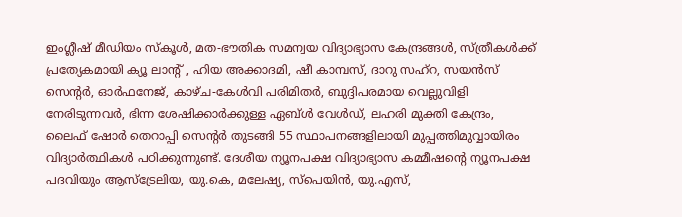ഇംഗ്ലീഷ് മീഡിയം സ്‌കൂള്‍, മത-ഭൗതിക സമന്വയ വിദ്യാഭ്യാസ കേന്ദ്രങ്ങള്‍, സ്ത്രീകള്‍ക്ക് പ്രത്യേകമായി ക്യൂ ലാന്റ് , ഹിയ അക്കാദമി, ഷീ കാമ്പസ്, ദാറു സഹ്‌റ, സയന്‍സ് സെന്റര്‍, ഓര്‍ഫനേജ്, കാഴ്ച-കേള്‍വി പരിമിതര്‍, ബുദ്ദിപരമായ വെല്ലുവിളി നേരിടുന്നവര്‍, ഭിന്ന ശേഷിക്കാര്‍ക്കുള്ള ഏബ്ള്‍ വേള്‍ഡ്, ലഹരി മുക്തി കേന്ദ്രം, ലൈഫ് ഷോര്‍ തെറാപ്പി സെന്റര്‍ തുടങ്ങി 55 സ്ഥാപനങ്ങളിലായി മുപ്പത്തിമുവ്വായിരം വിദ്യാര്‍ത്ഥികള്‍ പഠിക്കുന്നുണ്ട്. ദേശീയ ന്യൂനപക്ഷ വിദ്യാഭ്യാസ കമ്മീഷന്റെ ന്യൂനപക്ഷ പദവിയും ആസ്ട്രേലിയ, യു.കെ, മലേഷ്യ, സ്‌പെയിന്‍, യു.എസ്,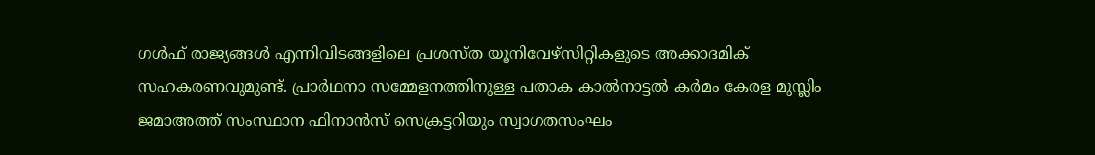ഗള്‍ഫ് രാജ്യങ്ങള്‍ എന്നിവിടങ്ങളിലെ പ്രശസ്ത യൂനിവേഴ്സിറ്റികളുടെ അക്കാദമിക് സഹകരണവുമുണ്ട്. പ്രാര്‍ഥനാ സമ്മേളനത്തിനുള്ള പതാക കാല്‍നാട്ടല്‍ കര്‍മം കേരള മുസ്ലിം ജമാഅത്ത് സംസ്ഥാന ഫിനാന്‍സ് സെക്രട്ടറിയും സ്വാഗതസംഘം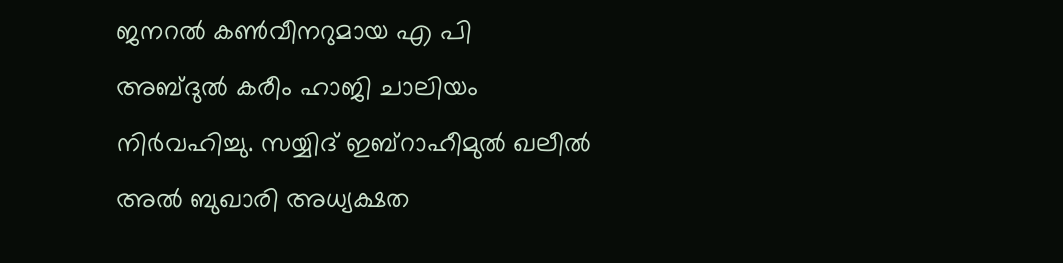ജനറല്‍ കണ്‍വീനറുമായ എ പി അബ്ദുല്‍ കരീം ഹാജി ചാലിയം നിര്‍വഹിച്ചു. സയ്യിദ് ഇബ്റാഹീമുല്‍ ഖലീല്‍ അല്‍ ബുഖാരി അധ്യക്ഷത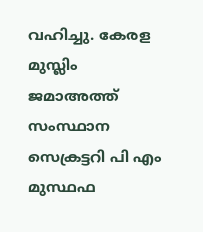വഹിച്ചു. കേരള മുസ്ലിം ജമാഅത്ത് സംസ്ഥാന സെക്രട്ടറി പി എം മുസ്ഥഫ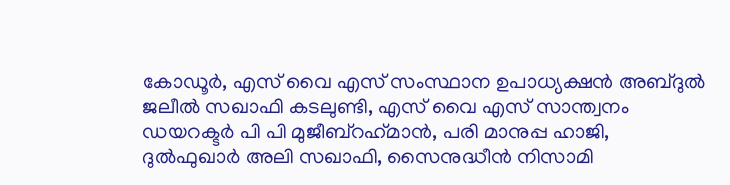കോഡൂര്‍, എസ് വൈ എസ് സംസ്ഥാന ഉപാധ്യക്ഷന്‍ അബ്ദുല്‍ ജലീല്‍ സഖാഫി കടലുണ്ടി, എസ് വൈ എസ് സാന്ത്വനം ഡയറക്ടര്‍ പി പി മുജീബ്റഹ്‌മാന്‍, പരി മാനുപ്പ ഹാജി, ദുല്‍ഫുഖാര്‍ അലി സഖാഫി, സൈനുദ്ധീന്‍ നിസാമി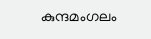കുന്ദമംഗലം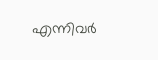എന്നിവര്‍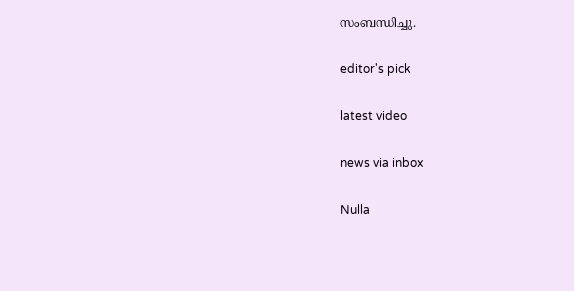സംബന്ധിച്ചു.

editor's pick

latest video

news via inbox

Nulla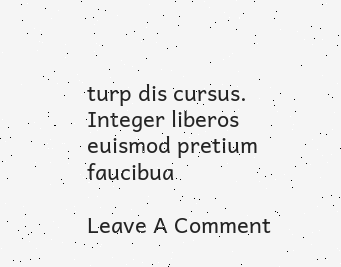turp dis cursus. Integer liberos  euismod pretium faucibua

Leave A Comment